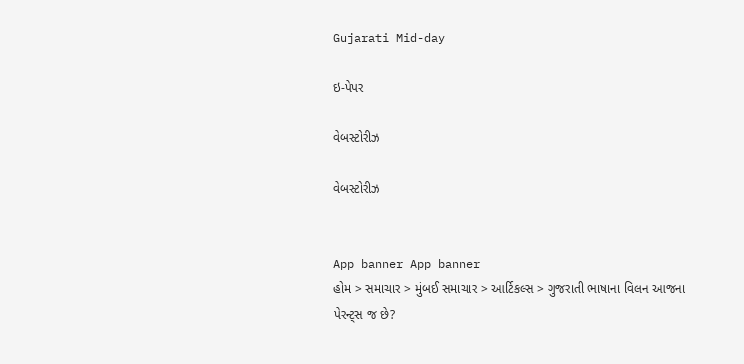Gujarati Mid-day

ઇ-પેપર

વેબસ્ટોરીઝ

વેબસ્ટોરીઝ


App banner App banner
હોમ > સમાચાર > મુંબઈ સમાચાર > આર્ટિકલ્સ > ગુજરાતી ભાષાના વિલન આજના પેરન્ટ્સ જ છે?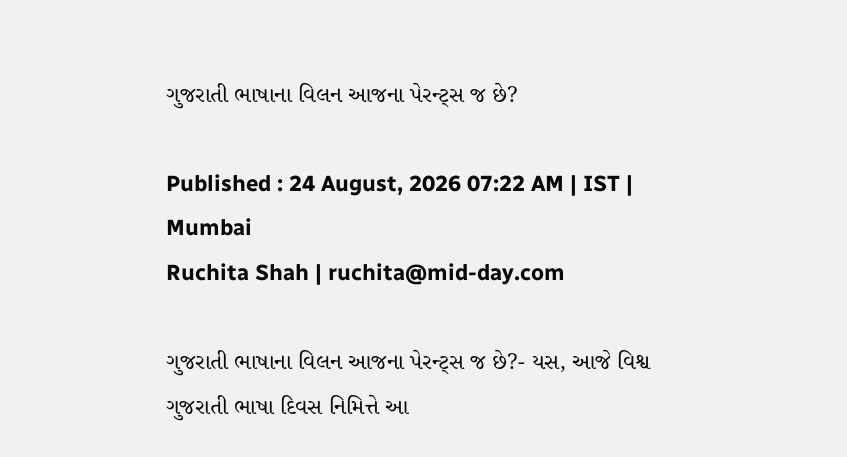ગુજરાતી ભાષાના વિલન આજના પેરન્ટ્સ જ છે?

Published : 24 August, 2026 07:22 AM | IST | Mumbai
Ruchita Shah | ruchita@mid-day.com

ગુજરાતી ભાષાના વિલન આજના પેરન્ટ્સ જ છે?- યસ, આજે વિશ્વ ગુજરાતી ભાષા દિવસ નિમિત્તે આ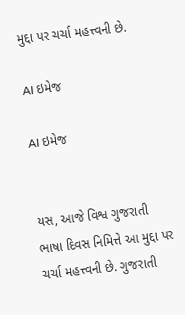મુદ્દા પર ચર્ચા મહત્ત્વની છે.

AI ઇમેજ

AI ઇમેજ


યસ, આજે વિશ્વ ગુજરાતી ભાષા દિવસ નિમિત્તે આ મુદ્દા પર ચર્ચા મહત્ત્વની છે. ગુજરાતી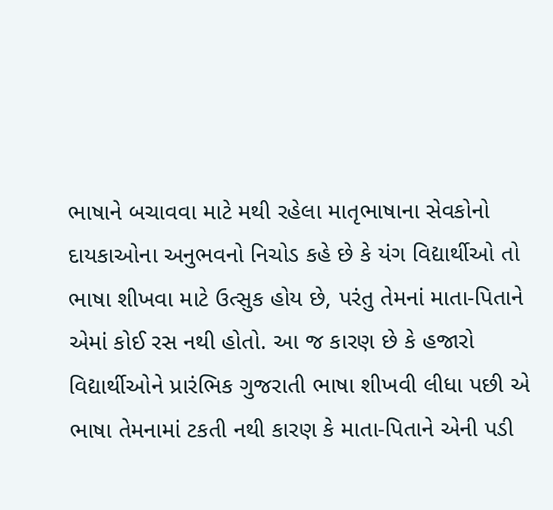ભાષાને બચાવવા માટે મથી રહેલા માતૃભાષાના સેવકોનો દાયકાઓના અનુભવનો નિચોડ કહે છે કે યંગ વિદ્યાર્થીઓ તો ભાષા શીખવા માટે ઉત્સુક હોય છે, પરંતુ તેમનાં માતા-પિતાને એમાં કોઈ રસ નથી હોતો. આ જ કારણ છે કે હજારો વિદ્યાર્થીઓને પ્રારંભિક ગુજરાતી ભાષા શીખવી લીધા પછી એ ભાષા તેમનામાં ટકતી નથી કારણ કે માતા-પિતાને એની પડી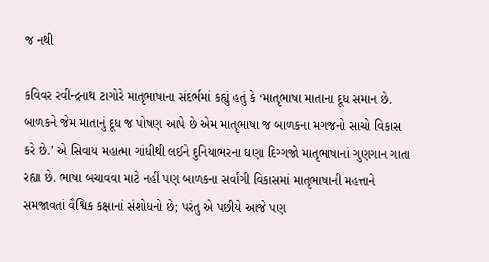જ નથી

કવિવર રવીન્દ્રનાથ ટાગોરે માતૃભાષાના સંદર્ભમાં કહ્યું હતું કે ‘માતૃભાષા માતાના દૂધ સમાન છે. બાળકને જેમ માતાનું દૂધ જ પોષણ આપે છે એમ માતૃભાષા જ બાળકના મગજનો સાચો વિકાસ કરે છે.’ એ સિવાય મહાત્મા ગાંધીથી લઈને દુનિયાભરના ઘણા દિગ્ગજો માતૃભાષાનાં ગુણગાન ગાતા રહ્યા છે. ભાષા બચાવવા માટે નહીં પણ બાળકના સર્વાંગી વિકાસમાં માતૃભાષાની મહત્તાને સમજાવતાં વૈશ્વિક કક્ષાનાં સંશોધનો છે; પરંતુ એ પછીયે આજે પણ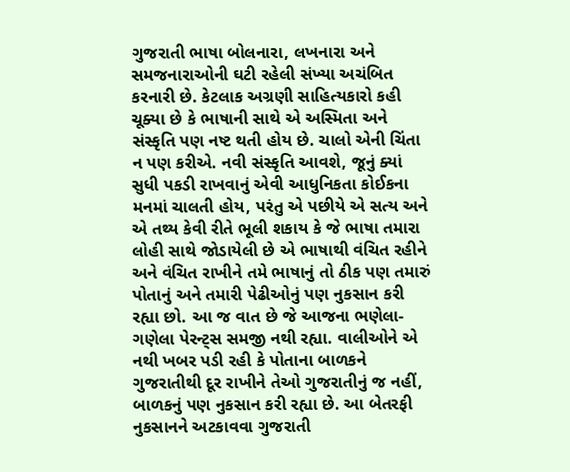ગુજરાતી ભાષા બોલનારા, લખનારા અને સમજનારાઓની ઘટી રહેલી સંખ્યા અચંબિત કરનારી છે. કેટલાક અગ્રણી સાહિત્યકારો કહી ચૂક્યા છે કે ભાષાની સાથે એ અસ્મિતા અને સંસ્કૃતિ પણ નષ્ટ થતી હોય છે. ચાલો એની ચિંતા ન પણ કરીએ. નવી સંસ્કૃતિ આવશે, જૂનું ક્યાં સુધી પકડી રાખવાનું એવી આધુનિકતા કોઈકના મનમાં ચાલતી હોય, પરંતુ એ પછીયે એ સત્ય અને એ તથ્ય કેવી રીતે ભૂલી શકાય કે જે ભાષા તમારા લોહી સાથે જોડાયેલી છે એ ભાષાથી વંચિત રહીને અને વંચિત રાખીને તમે ભાષાનું તો ઠીક પણ તમારું પોતાનું અને તમારી પેઢીઓનું પણ નુકસાન કરી રહ્યા છો. આ જ વાત છે જે આજના ભણેલા-ગણેલા પેરન્ટ્સ સમજી નથી રહ્યા. વાલીઓને એ નથી ખબર પડી રહી કે પોતાના બાળકને ગુજરાતીથી દૂર રાખીને તેઓ ગુજરાતીનું જ નહીં, બાળકનું પણ નુકસાન કરી રહ્યા છે. આ બેતરફી નુકસાનને અટકાવવા ગુજરાતી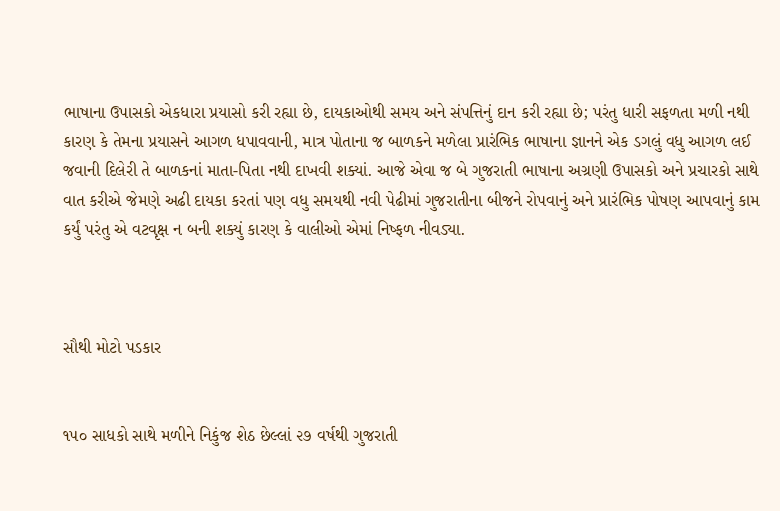ભાષાના ઉપાસકો એકધારા પ્રયાસો કરી રહ્યા છે, દાયકાઓથી સમય અને સંપત્તિનું દાન કરી રહ્યા છે; પરંતુ ધારી સફળતા મળી નથી કારણ કે તેમના પ્રયાસને આગળ ધપાવવાની, માત્ર પોતાના જ બાળકને મળેલા પ્રારંભિક ભાષાના જ્ઞાનને એક ડગલું વધુ આગળ લઈ જવાની દિલેરી તે બાળકનાં માતા-પિતા નથી દાખવી શક્યાં. આજે એવા જ બે ગુજરાતી ભાષાના અગ્રણી ઉપાસકો અને પ્રચારકો સાથે વાત કરીએ જેમણે અઢી દાયકા કરતાં પણ વધુ સમયથી નવી પેઢીમાં ગુજરાતીના બીજને રોપવાનું અને પ્રારંભિક પોષણ આપવાનું કામ કર્યું પરંતુ એ વટવૃક્ષ ન બની શક્યું કારણ કે વાલીઓ એમાં નિષ્ફળ નીવડ્યા.



સૌથી મોટો પડકાર


૧૫૦ સાધકો સાથે મળીને નિકુંજ શેઠ છેલ્લાં ૨૭ વર્ષથી ગુજરાતી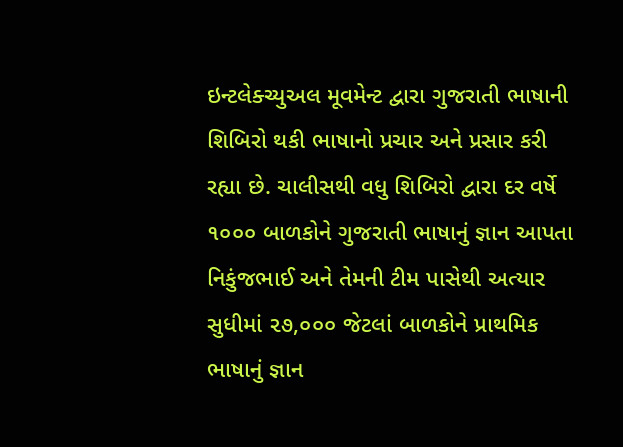ઇન્ટલેક્ચ્યુઅલ મૂવમેન્ટ દ્વારા ગુજરાતી ભાષાની શિબિરો થકી ભાષાનો પ્રચાર અને પ્રસાર કરી રહ્યા છે. ચાલીસથી વધુ શિબિરો દ્વારા દર વર્ષે ૧૦૦૦ બાળકોને ગુજરાતી ભાષાનું જ્ઞાન આપતા નિકુંજભાઈ અને તેમની ટીમ પાસેથી અત્યાર સુધીમાં ૨૭,૦૦૦ જેટલાં બાળકોને પ્રાથમિક ભાષાનું જ્ઞાન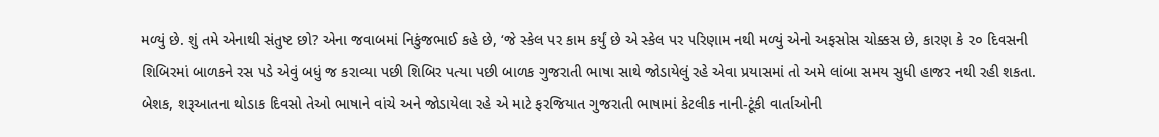મળ્યું છે. શું તમે એનાથી સંતુષ્ટ છો? એના જવાબમાં નિકુંજભાઈ કહે છે, ‘જે સ્કેલ પર કામ કર્યું છે એ સ્કેલ પર પરિણામ નથી મળ્યું એનો અફસોસ ચોક્કસ છે, કારણ કે ૨૦ દિવસની શિબિરમાં બાળકને રસ પડે એવું બધું જ કરાવ્યા પછી શિબિર પત્યા પછી બાળક ગુજરાતી ભાષા સાથે જોડાયેલું રહે એવા પ્રયાસમાં તો અમે લાંબા સમય સુધી હાજર નથી રહી શકતા. બેશક, શરૂઆતના થોડાક દિવસો તેઓ ભાષાને વાંચે અને જોડાયેલા રહે એ માટે ફરજિયાત ગુજરાતી ભાષામાં કેટલીક નાની-ટૂંકી વાર્તાઓની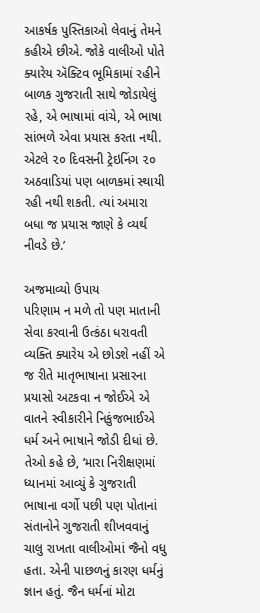આકર્ષક પુસ્તિકાઓ લેવાનું તેમને કહીએ છીએ. જોકે વાલીઓ પોતે ક્યારેય ઍક્ટિવ ભૂમિકામાં રહીને બાળક ગુજરાતી સાથે જોડાયેલું રહે, એ ભાષામાં વાંચે, એ ભાષા સાંભળે એવા પ્રયાસ કરતા નથી. એટલે ૨૦ દિવસની ટ્રેઇનિંગ ૨૦ અઠવાડિયાં પણ બાળકમાં સ્થાયી રહી નથી શકતી. ત્યાં અમારા બધા જ પ્રયાસ જાણે કે વ્યર્થ નીવડે છે.’

અજમાવ્યો ઉપાય
પરિણામ ન મળે તો પણ માતાની સેવા કરવાની ઉત્કંઠા ધરાવતી વ્યક્તિ ક્યારેય એ છોડશે નહીં એ જ રીતે માતૃભાષાના પ્રસારના પ્રયાસો અટકવા ન જોઈએ એ વાતને સ્વીકારીને નિકુંજભાઈએ ધર્મ અને ભાષાને જોડી દીધાં છે. તેઓ કહે છે, ‘મારા નિરીક્ષણમાં ધ્યાનમાં આવ્યું કે ગુજરાતી ભાષાના વર્ગો પછી પણ પોતાનાં સંતાનોને ગુજરાતી શીખવવાનું ચાલુ રાખતા વાલીઓમાં જૈનો વધુ હતા. એની પાછળનું કારણ ધર્મનું જ્ઞાન હતું. જૈન ધર્મનાં મોટા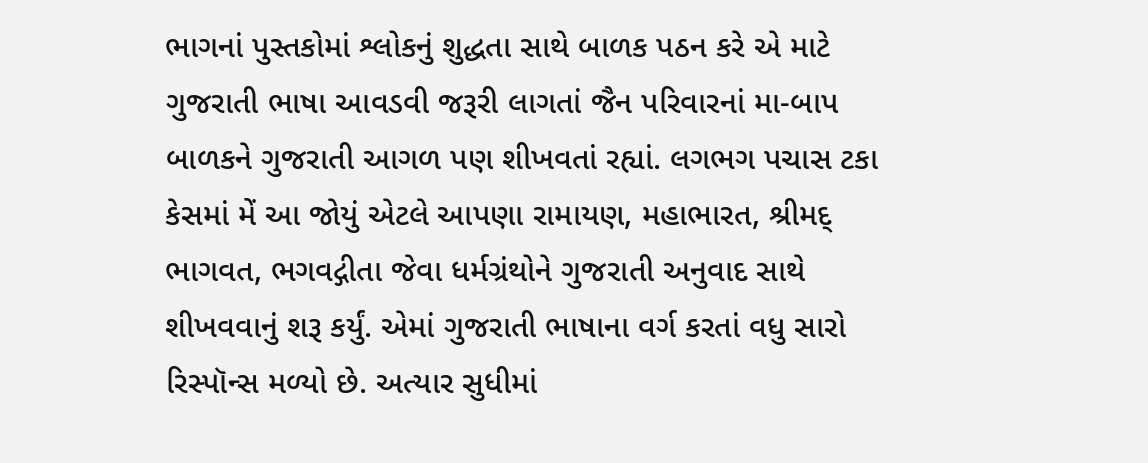ભાગનાં પુસ્તકોમાં શ્લોકનું શુદ્ધતા સાથે બાળક પઠન કરે એ માટે ગુજરાતી ભાષા આવડવી જરૂરી લાગતાં જૈન પરિવારનાં મા-બાપ બાળકને ગુજરાતી આગળ પણ શીખવતાં રહ્યાં. લગભગ પચાસ ટકા કેસમાં મેં આ જોયું એટલે આપણા રામાયણ, મહાભારત, શ્રીમદ્ ભાગવત, ભગવદ્ગીતા જેવા ધર્મગ્રંથોને ગુજરાતી અનુવાદ સાથે શીખવવાનું શરૂ કર્યું. એમાં ગુજરાતી ભાષાના વર્ગ કરતાં વધુ સારો રિસ્પૉન્સ મળ્યો છે. અત્યાર સુધીમાં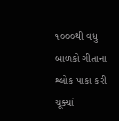૧૦૦૦થી વધુ બાળકો ગીતાના શ્લોક પાકા કરી ચૂક્યાં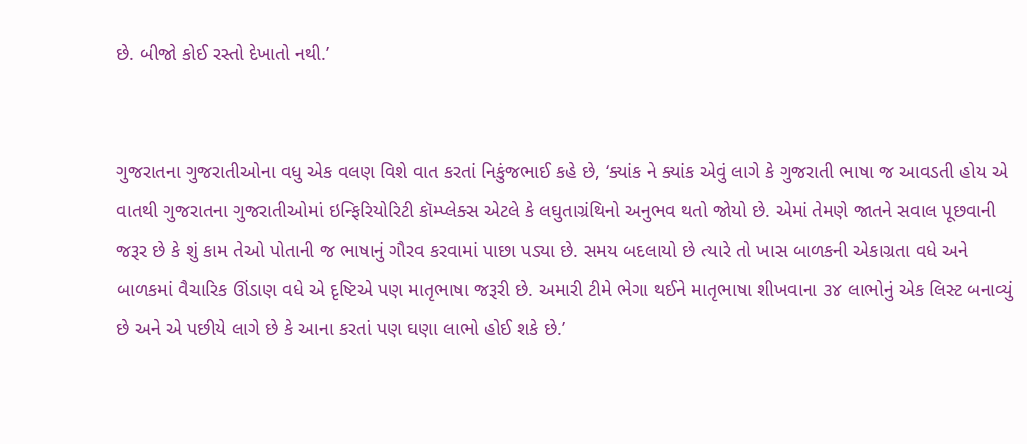છે. બીજો કોઈ રસ્તો દેખાતો નથી.’


ગુજરાતના ગુજરાતીઓના વધુ એક વલણ વિશે વાત કરતાં નિકુંજભાઈ કહે છે, ‘ક્યાંક ને ક્યાંક એવું લાગે કે ગુજરાતી ભાષા જ આવડતી હોય એ વાતથી ગુજરાતના ગુજરાતીઓમાં ઇન્ફિરિયોરિટી કૉમ્પ્લેક્સ એટલે કે લઘુતાગ્રંથિનો અનુભવ થતો જોયો છે. એમાં તેમણે જાતને સવાલ પૂછવાની જરૂર છે કે શું કામ તેઓ પોતાની જ ભાષાનું ગૌરવ કરવામાં પાછા પડ્યા છે. સમય બદલાયો છે ત્યારે તો ખાસ બાળકની એકાગ્રતા વધે અને બાળકમાં વૈચારિક ઊંડાણ વધે એ દૃષ્ટિએ પણ માતૃભાષા જરૂરી છે. અમારી ટીમે ભેગા થઈને માતૃભાષા શીખવાના ૩૪ લાભોનું એક લિસ્ટ બનાવ્યું છે અને એ પછીયે લાગે છે કે આના કરતાં પણ ઘણા લાભો હોઈ શકે છે.’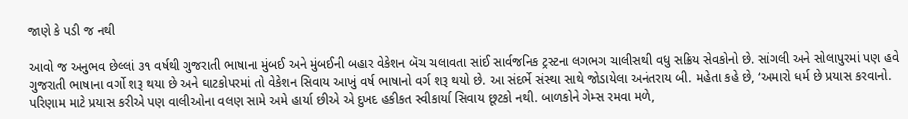જાણે કે પડી જ નથી

આવો જ અનુભવ છેલ્લાં ૩૧ વર્ષથી ગુજરાતી ભાષાના મુંબઈ અને મુંબઈની બહાર વેકેશન બૅચ ચલાવતા સાંઈ સાર્વજનિક ટ્રસ્ટના લગભગ ચાલીસથી વધુ સક્રિય સેવકોનો છે. સાંગલી અને સોલાપુરમાં પણ હવે ગુજરાતી ભાષાના વર્ગો શરૂ થયા છે અને ઘાટકોપરમાં તો વેકેશન સિવાય આખું વર્ષ ભાષાનો વર્ગ શરૂ થયો છે. આ સંદર્ભે સંસ્થા સાથે જોડાયેલા અનંતરાય બી. મહેતા કહે છે, ‘અમારો ધર્મ છે પ્રયાસ કરવાનો. પરિણામ માટે પ્રયાસ કરીએ પણ વાલીઓના વલણ સામે અમે હાર્યા છીએ એ દુખદ હકીકત સ્વીકાર્યા સિવાય છૂટકો નથી. બાળકોને ગેમ્સ રમવા મળે,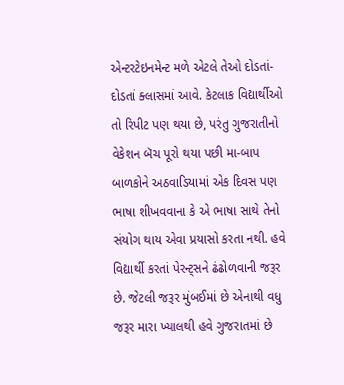એન્ટરટેઇનમેન્ટ મળે એટલે તેઓ દોડતાં-દોડતાં ક્લાસમાં આવે. કેટલાક વિદ્યાર્થીઓ તો રિપીટ પણ થયા છે, પરંતુ ગુજરાતીનો વેકેશન બૅચ પૂરો થયા પછી મા-બાપ બાળકોને અઠવાડિયામાં એક દિવસ પણ ભાષા શીખવવાના કે એ ભાષા સાથે તેનો સંયોગ થાય એવા પ્રયાસો કરતા નથી. હવે વિદ્યાર્થી કરતાં પેરન્ટ્સને ઢંઢોળવાની જરૂર છે. જેટલી જરૂર મુંબઈમાં છે એનાથી વધુ જરૂર મારા ખ્યાલથી હવે ગુજરાતમાં છે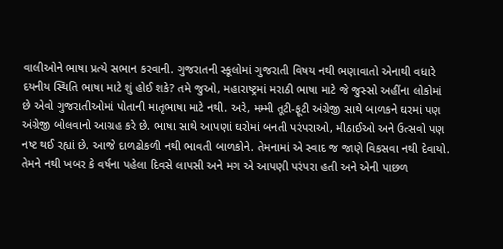વાલીઓને ભાષા પ્રત્યે સભાન કરવાની. ગુજરાતની સ્કૂલોમાં ગુજરાતી વિષય નથી ભણાવાતો એનાથી વધારે દયનીય સ્થિતિ ભાષા માટે શું હોઈ શકે? તમે જુઓ, મહારાષ્ટ્રમાં મરાઠી ભાષા માટે જે જુસ્સો અહીંના લોકોમાં છે એવો ગુજરાતીઓમાં પોતાની માતૃભાષા માટે નથી. અરે, મમ્મી તૂટી-ફૂટી અંગ્રેજી સાથે બાળકને ઘરમાં પણ અંગ્રેજી બોલવાનો આગ્રહ કરે છે. ભાષા સાથે આપણાં ઘરોમાં બનતી પરંપરાઓ, મીઠાઈઓ અને ઉત્સવો પણ નષ્ટ થઈ રહ્યાં છે. આજે દાળઢોકળી નથી ભાવતી બાળકોને. તેમનામાં એ સ્વાદ જ જાણે વિકસવા નથી દેવાયો. તેમને નથી ખબર કે વર્ષના પહેલા દિવસે લાપસી અને મગ એ આપણી પરંપરા હતી અને એની પાછળ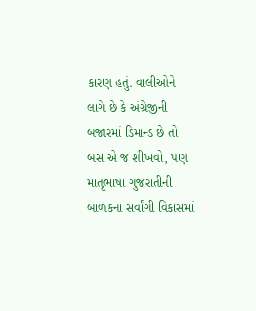કારણ હતું. વાલીઓને લાગે છે કે અંગ્રેજીની બજારમાં ડિમાન્ડ છે તો બસ એ જ શીખવો, પણ માતૃભાષા ગુજરાતીની બાળકના સર્વાંગી વિકાસમાં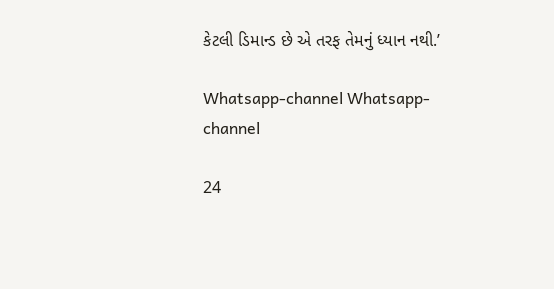કેટલી ડિમાન્ડ છે એ તરફ તેમનું ધ્યાન નથી.’

Whatsapp-channel Whatsapp-channel

24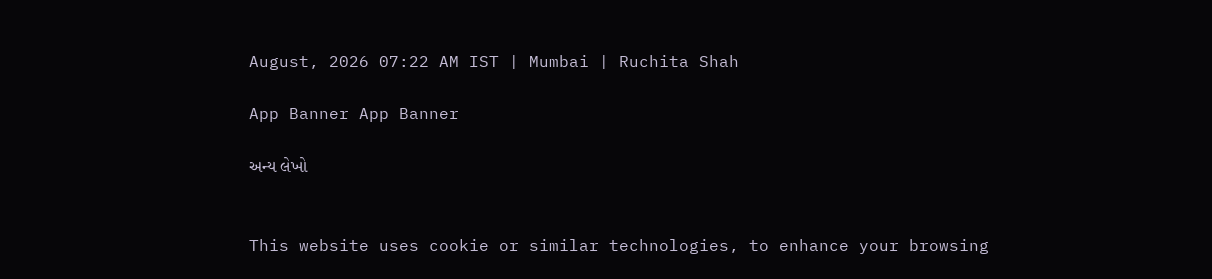August, 2026 07:22 AM IST | Mumbai | Ruchita Shah

App Banner App Banner

અન્ય લેખો


This website uses cookie or similar technologies, to enhance your browsing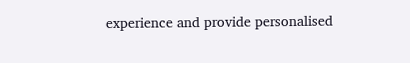experience and provide personalised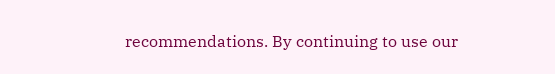recommendations. By continuing to use our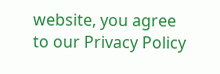website, you agree to our Privacy Policy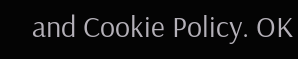and Cookie Policy. OK